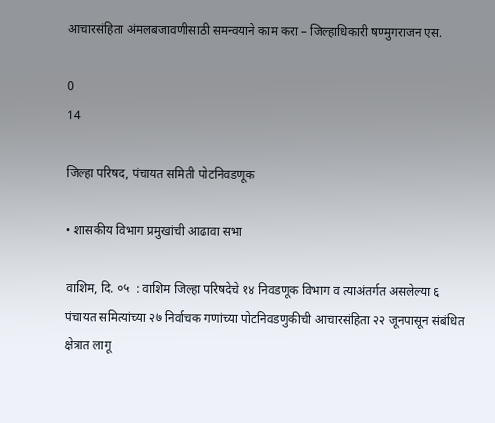आचारसंहिता अंमलबजावणीसाठी समन्वयाने काम करा – जिल्हाधिकारी षण्मुगराजन एस.

0
14

जिल्हा परिषद, पंचायत समिती पोटनिवडणूक

• शासकीय विभाग प्रमुखांची आढावा सभा

वाशिम, दि. ०५  : वाशिम जिल्हा परिषदेचे १४ निवडणूक विभाग व त्याअंतर्गत असलेल्या ६ पंचायत समित्यांच्या २७ निर्वाचक गणांच्या पोटनिवडणुकीची आचारसंहिता २२ जूनपासून संबंधित क्षेत्रात लागू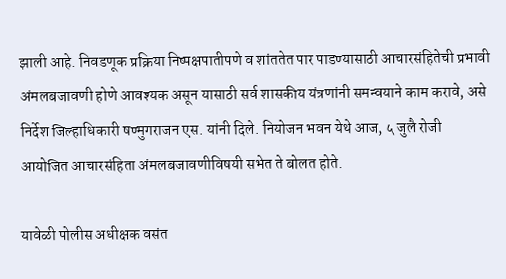झाली आहे. निवडणूक प्रक्रिया निष्पक्षपातीपणे व शांततेत पार पाडण्यासाठी आचारसंहितेची प्रभावी अंमलबजावणी होणे आवश्यक असून यासाठी सर्व शासकीय यंत्रणांनी समन्वयाने काम करावे, असे निर्देश जिल्हाधिकारी षण्मुगराजन एस. यांनी दिले. नियोजन भवन येथे आज, ५ जुलै रोजी आयोजित आचारसंहिता अंमलबजावणीविषयी सभेत ते बोलत होते.

यावेळी पोलीस अधीक्षक वसंत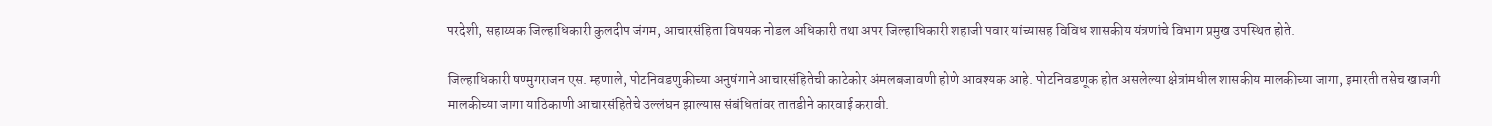परदेशी, सहाय्यक जिल्हाधिकारी कुलदीप जंगम, आचारसंहिता विषयक नोडल अधिकारी तथा अपर जिल्हाधिकारी शहाजी पवार यांच्यासह विविध शासकीय यंत्रणांचे विभाग प्रमुख उपस्थित होते.

जिल्हाधिकारी षण्मुगराजन एस. म्हणाले, पोटनिवडणुकीच्या अनुषंगाने आचारसंहितेची काटेकोर अंमलबजावणी होणे आवश्यक आहे. पोटनिवडणूक होत असलेल्या क्षेत्रांमधील शासकीय मालकीच्या जागा, इमारती तसेच खाजगी मालकीच्या जागा याठिकाणी आचारसंहितेचे उल्लंघन झाल्यास संबंधितांवर तातडीने कारवाई करावी.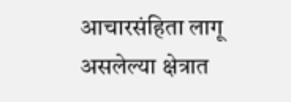आचारसंहिता लागू असलेल्या क्षेत्रात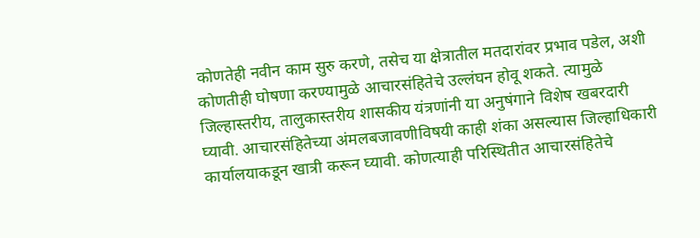कोणतेही नवीन काम सुरु करणे, तसेच या क्षेत्रातील मतदारांवर प्रभाव पडेल, अशी कोणतीही घोषणा करण्यामुळे आचारसंहितेचे उल्लंघन होवू शकते. त्यामुळे जिल्हास्तरीय, तालुकास्तरीय शासकीय यंत्रणांनी या अनुषंगाने विशेष खबरदारी घ्यावी. आचारसंहितेच्या अंमलबजावणीविषयी काही शंका असल्यास जिल्हाधिकारी कार्यालयाकडून खात्री करून घ्यावी. कोणत्याही परिस्थितीत आचारसंहितेचे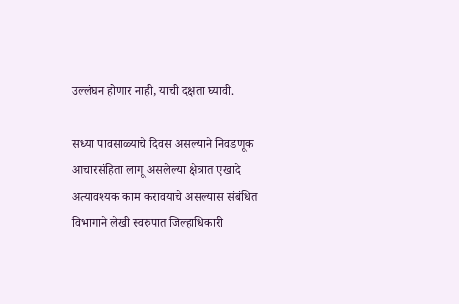उल्लंघन होणार नाही, याची दक्षता घ्यावी.

सध्या पावसाळ्याचे दिवस असल्याने निवडणूक आचारसंहिता लागू असलेल्या क्षेत्रात एखादे अत्यावश्यक काम करावयाचे असल्यास संबंधित विभागाने लेखी स्वरुपात जिल्हाधिकारी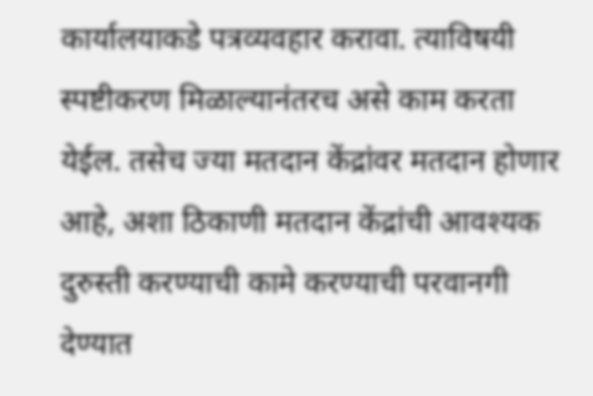कार्यालयाकडे पत्रव्यवहार करावा. त्याविषयी स्पष्टीकरण मिळाल्यानंतरच असे काम करता येईल. तसेच ज्या मतदान केंद्रांवर मतदान होणार आहे, अशा ठिकाणी मतदान केंद्रांची आवश्यक दुरुस्ती करण्याची कामे करण्याची परवानगी देण्यात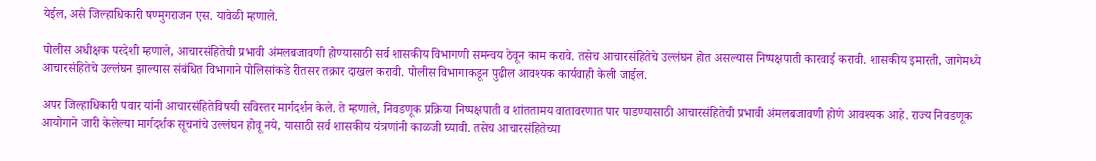येईल, असे जिल्हाधिकारी षण्मुगराजन एस. यावेळी म्हणाले.

पोलीस अधीक्षक परदेशी म्हणाले, आचारसंहितेची प्रभावी अंमलबजावणी होण्यासाठी सर्व शासकीय विभागणी समन्वय ठेवून काम करावे. तसेच आचारसंहितेचे उल्लंघन होत असल्यास निष्पक्षपाती कारवाई करावी. शासकीय इमारती, जागेमध्ये आचारसंहितेचे उल्लंघन झाल्यास संबंधित विभागाने पोलिसांकडे रीतसर तक्रार दाखल करावी. पोलीस विभागाकडून पुढील आवश्यक कार्यवाही केली जाईल.

अपर जिल्हाधिकारी पवार यांनी आचारसंहितेविषयी सविस्तर मार्गदर्शन केले. ते म्हणाले, निवडणूक प्रक्रिया निष्पक्षपाती व शांततामय वातावरणात पार पाडण्यासाठी आचारसंहितेची प्रभावी अंमलबजावणी होणे आवश्यक आहे. राज्य निवडणूक आयोगाने जारी केलेल्या मार्गदर्शक सूचनांचे उल्लंघन होवू नये, यासाठी सर्व शासकीय यंत्रणांनी काळजी घ्यावी. तसेच आचारसंहितेच्या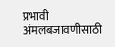प्रभावी अंमलबजावणीसाठी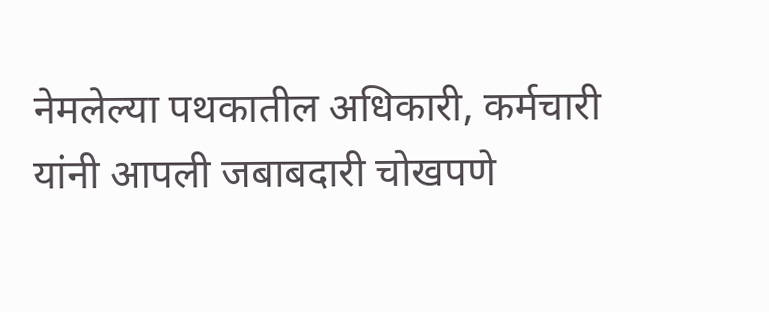नेमलेल्या पथकातील अधिकारी, कर्मचारी यांनी आपली जबाबदारी चोखपणे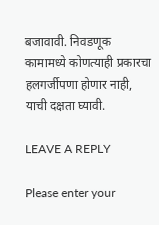बजावावी. निवडणूक कामामध्ये कोणत्याही प्रकारचा हलगर्जीपणा होणार नाही, याची दक्षता घ्यावी.

LEAVE A REPLY

Please enter your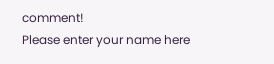comment!
Please enter your name here